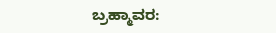ಬ್ರಹ್ಮಾವರ: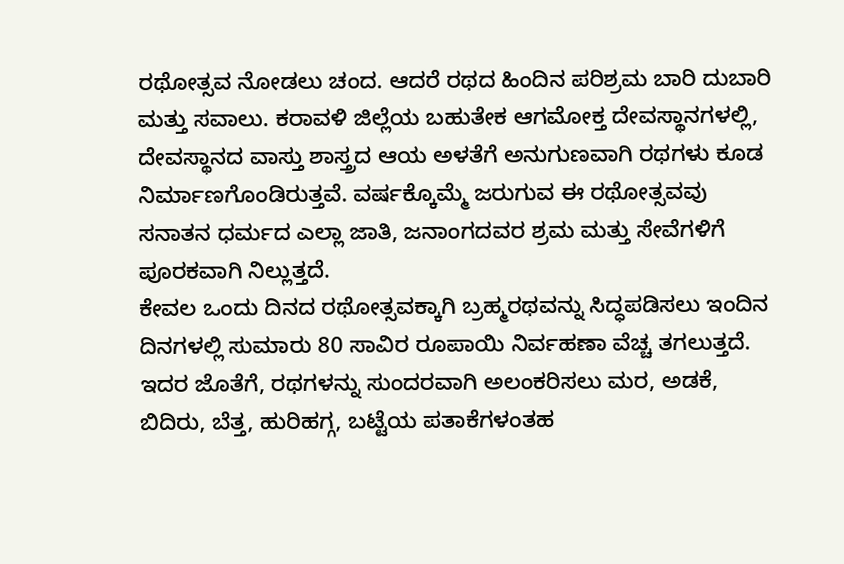ರಥೋತ್ಸವ ನೋಡಲು ಚಂದ. ಆದರೆ ರಥದ ಹಿಂದಿನ ಪರಿಶ್ರಮ ಬಾರಿ ದುಬಾರಿ ಮತ್ತು ಸವಾಲು. ಕರಾವಳಿ ಜಿಲ್ಲೆಯ ಬಹುತೇಕ ಆಗಮೋಕ್ತ ದೇವಸ್ಥಾನಗಳಲ್ಲಿ, ದೇವಸ್ಥಾನದ ವಾಸ್ತು ಶಾಸ್ತ್ರದ ಆಯ ಅಳತೆಗೆ ಅನುಗುಣವಾಗಿ ರಥಗಳು ಕೂಡ ನಿರ್ಮಾಣಗೊಂಡಿರುತ್ತವೆ. ವರ್ಷಕ್ಕೊಮ್ಮೆ ಜರುಗುವ ಈ ರಥೋತ್ಸವವು ಸನಾತನ ಧರ್ಮದ ಎಲ್ಲಾ ಜಾತಿ, ಜನಾಂಗದವರ ಶ್ರಮ ಮತ್ತು ಸೇವೆಗಳಿಗೆ ಪೂರಕವಾಗಿ ನಿಲ್ಲುತ್ತದೆ.
ಕೇವಲ ಒಂದು ದಿನದ ರಥೋತ್ಸವಕ್ಕಾಗಿ ಬ್ರಹ್ಮರಥವನ್ನು ಸಿದ್ಧಪಡಿಸಲು ಇಂದಿನ ದಿನಗಳಲ್ಲಿ ಸುಮಾರು 80 ಸಾವಿರ ರೂಪಾಯಿ ನಿರ್ವಹಣಾ ವೆಚ್ಚ ತಗಲುತ್ತದೆ. ಇದರ ಜೊತೆಗೆ, ರಥಗಳನ್ನು ಸುಂದರವಾಗಿ ಅಲಂಕರಿಸಲು ಮರ, ಅಡಕೆ, ಬಿದಿರು, ಬೆತ್ತ, ಹುರಿಹಗ್ಗ, ಬಟ್ಟೆಯ ಪತಾಕೆಗಳಂತಹ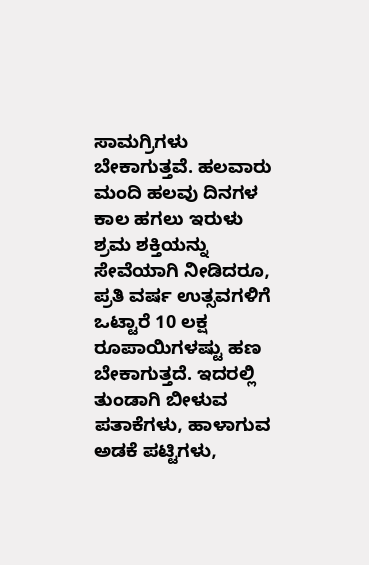ಸಾಮಗ್ರಿಗಳು ಬೇಕಾಗುತ್ತವೆ. ಹಲವಾರು ಮಂದಿ ಹಲವು ದಿನಗಳ ಕಾಲ ಹಗಲು ಇರುಳು ಶ್ರಮ ಶಕ್ತಿಯನ್ನು ಸೇವೆಯಾಗಿ ನೀಡಿದರೂ, ಪ್ರತಿ ವರ್ಷ ಉತ್ಸವಗಳಿಗೆ ಒಟ್ಟಾರೆ 10 ಲಕ್ಷ ರೂಪಾಯಿಗಳಷ್ಟು ಹಣ ಬೇಕಾಗುತ್ತದೆ. ಇದರಲ್ಲಿ ತುಂಡಾಗಿ ಬೀಳುವ ಪತಾಕೆಗಳು, ಹಾಳಾಗುವ ಅಡಕೆ ಪಟ್ಟಿಗಳು,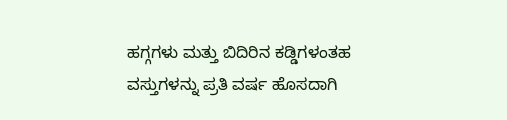ಹಗ್ಗಗಳು ಮತ್ತು ಬಿದಿರಿನ ಕಡ್ಡಿಗಳಂತಹ ವಸ್ತುಗಳನ್ನು ಪ್ರತಿ ವರ್ಷ ಹೊಸದಾಗಿ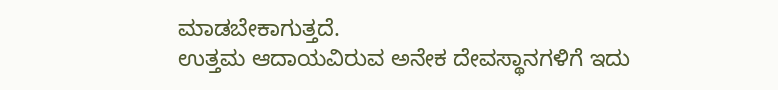ಮಾಡಬೇಕಾಗುತ್ತದೆ.
ಉತ್ತಮ ಆದಾಯವಿರುವ ಅನೇಕ ದೇವಸ್ಥಾನಗಳಿಗೆ ಇದು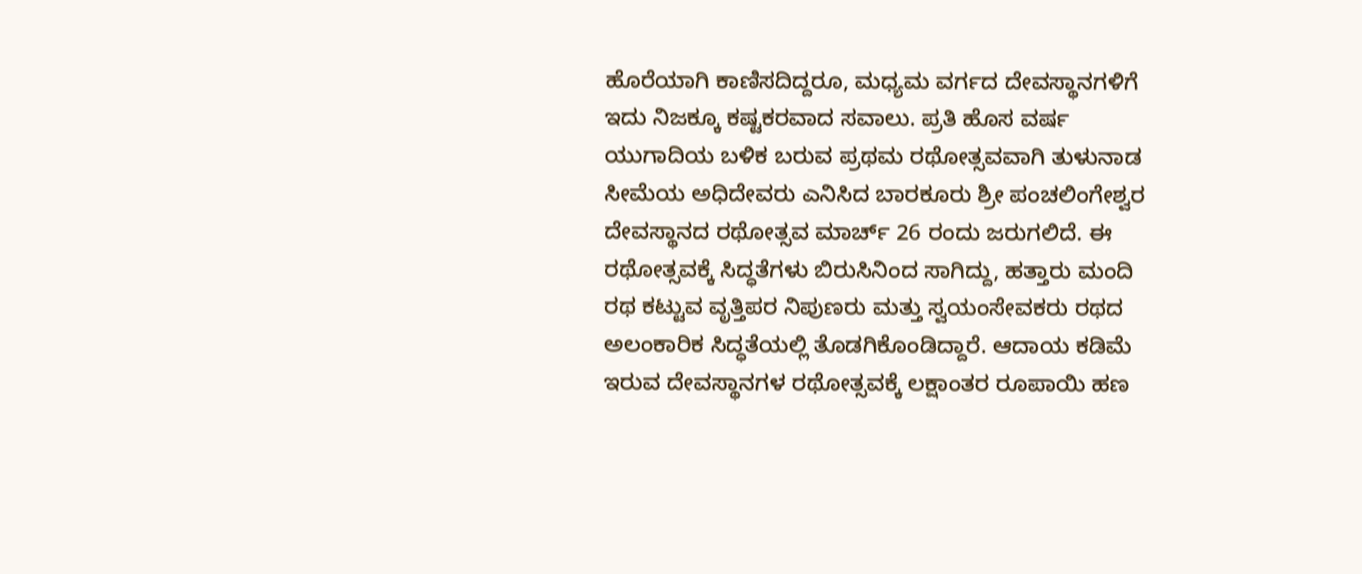ಹೊರೆಯಾಗಿ ಕಾಣಿಸದಿದ್ದರೂ, ಮಧ್ಯಮ ವರ್ಗದ ದೇವಸ್ಥಾನಗಳಿಗೆ ಇದು ನಿಜಕ್ಕೂ ಕಷ್ಟಕರವಾದ ಸವಾಲು. ಪ್ರತಿ ಹೊಸ ವರ್ಷ ಯುಗಾದಿಯ ಬಳಿಕ ಬರುವ ಪ್ರಥಮ ರಥೋತ್ಸವವಾಗಿ ತುಳುನಾಡ ಸೀಮೆಯ ಅಧಿದೇವರು ಎನಿಸಿದ ಬಾರಕೂರು ಶ್ರೀ ಪಂಚಲಿಂಗೇಶ್ವರ ದೇವಸ್ಥಾನದ ರಥೋತ್ಸವ ಮಾರ್ಚ್ 26 ರಂದು ಜರುಗಲಿದೆ. ಈ ರಥೋತ್ಸವಕ್ಕೆ ಸಿದ್ಧತೆಗಳು ಬಿರುಸಿನಿಂದ ಸಾಗಿದ್ದು, ಹತ್ತಾರು ಮಂದಿ ರಥ ಕಟ್ಟುವ ವೃತ್ತಿಪರ ನಿಪುಣರು ಮತ್ತು ಸ್ವಯಂಸೇವಕರು ರಥದ ಅಲಂಕಾರಿಕ ಸಿದ್ಧತೆಯಲ್ಲಿ ತೊಡಗಿಕೊಂಡಿದ್ದಾರೆ. ಆದಾಯ ಕಡಿಮೆ ಇರುವ ದೇವಸ್ಥಾನಗಳ ರಥೋತ್ಸವಕ್ಕೆ ಲಕ್ಷಾಂತರ ರೂಪಾಯಿ ಹಣ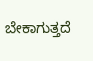ಬೇಕಾಗುತ್ತದೆ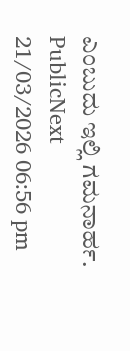ಎಂಬುದು ಇಲ್ಲಿ ಗಮನಾರ್ಹ.
PublicNext
21/03/2026 06:56 pm